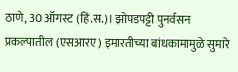ठाणे, 30 ऑगस्ट (हिं.स.)। झोपडपट्टी पुनर्वसन प्रकल्पातील (एसआरए) इमारतीच्या बांधकामामुळे सुमारे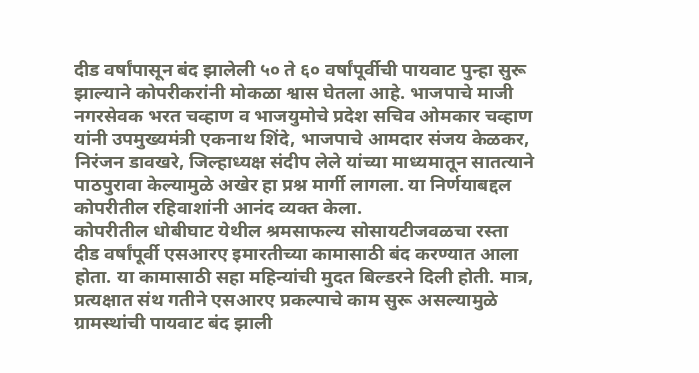दीड वर्षांपासून बंद झालेली ५० ते ६० वर्षांपूर्वीची पायवाट पुन्हा सुरू झाल्याने कोपरीकरांनी मोकळा श्वास घेतला आहे. भाजपाचे माजी नगरसेवक भरत चव्हाण व भाजयुमोचे प्रदेश सचिव ओमकार चव्हाण यांनी उपमुख्यमंत्री एकनाथ शिंदे, भाजपाचे आमदार संजय केळकर, निरंजन डावखरे, जिल्हाध्यक्ष संदीप लेले यांच्या माध्यमातून सातत्याने पाठपुरावा केल्यामुळे अखेर हा प्रश्न मार्गी लागला. या निर्णयाबद्दल कोपरीतील रहिवाशांनी आनंद व्यक्त केला.
कोपरीतील धोबीघाट येथील श्रमसाफल्य सोसायटीजवळचा रस्ता दीड वर्षांपूर्वी एसआरए इमारतीच्या कामासाठी बंद करण्यात आला होता. या कामासाठी सहा महिन्यांची मुदत बिल्डरने दिली होती. मात्र, प्रत्यक्षात संथ गतीने एसआरए प्रकल्पाचे काम सुरू असल्यामुळे ग्रामस्थांची पायवाट बंद झाली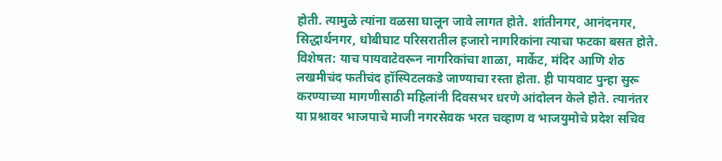होती. त्यामुळे त्यांना वळसा घालून जावे लागत होते. शांतीनगर, आनंदनगर, सिद्धार्थनगर, धोबीघाट परिसरातील हजारो नागरिकांना त्याचा फटका बसत होते. विशेषत: याच पायवाटेवरून नागरिकांचा शाळा, मार्केट, मंदिर आणि शेठ लखमीचंद फतीचंद हॉस्पिटलकडे जाण्याचा रस्ता होता. ही पायवाट पुन्हा सुरू करण्याच्या मागणीसाठी महिलांनी दिवसभर धरणे आंदोलन केले होते. त्यानंतर या प्रश्नावर भाजपाचे माजी नगरसेवक भरत चव्हाण व भाजयुमोचे प्रदेश सचिव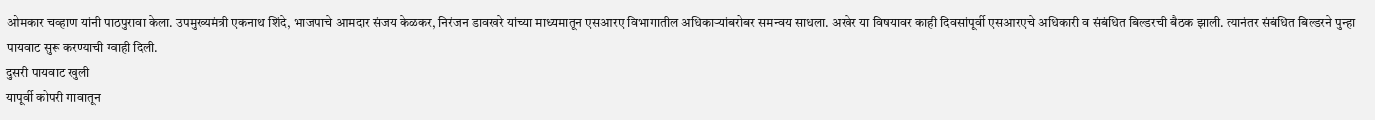ओमकार चव्हाण यांनी पाठपुरावा केला. उपमुख्यमंत्री एकनाथ शिंदे, भाजपाचे आमदार संजय केळकर, निरंजन डावखरे यांच्या माध्यमातून एसआरए विभागातील अधिकाऱ्यांबरोबर समन्वय साधला. अखेर या विषयावर काही दिवसांपूर्वी एसआरएचे अधिकारी व संबंधित बिल्डरची बैठक झाली. त्यानंतर संबंधित बिल्डरने पुन्हा पायवाट सुरू करण्याची ग्वाही दिली.
दुसरी पायवाट खुली
यापूर्वी कोपरी गावातून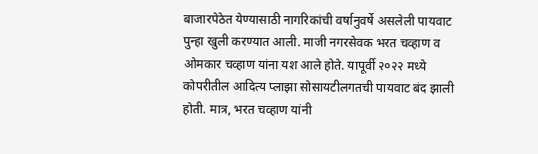बाजारपेठेत येण्यासाठी नागरिकांची वर्षानुवर्षे असलेली पायवाट पुन्हा खुली करण्यात आली. माजी नगरसेवक भरत चव्हाण व ओमकार चव्हाण यांना यश आले होते. यापूर्वी २०२२ मध्ये कोपरीतील आदित्य प्लाझा सोसायटीलगतची पायवाट बंद झाली होती. मात्र, भरत चव्हाण यांनी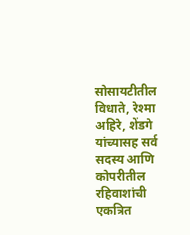सोसायटीतील विधाते, रेश्मा अहिरे, शेंडगे यांच्यासह सर्व सदस्य आणि कोपरीतील रहिवाशांची एकत्रित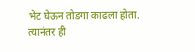भेट घेऊन तोडगा काढला होता. त्यानंतर ही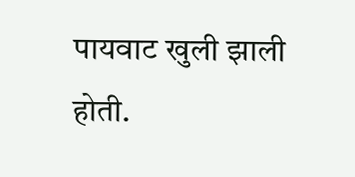पायवाट खुली झाली होती.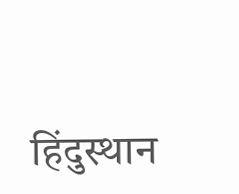हिंदुस्थान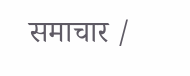समाचार /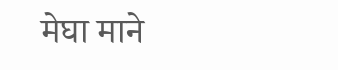मेघा माने